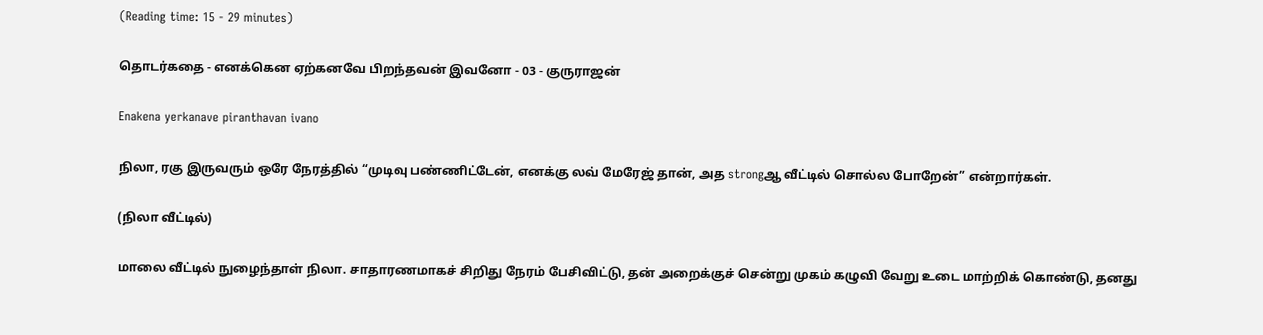(Reading time: 15 - 29 minutes)

தொடர்கதை - எனக்கென ஏற்கனவே பிறந்தவன் இவனோ - 03 - குருராஜன்

Enakena yerkanave piranthavan ivano

நிலா, ரகு இருவரும் ஒரே நேரத்தில் “முடிவு பண்ணிட்டேன், எனக்கு லவ் மேரேஜ் தான், அத strongஆ வீட்டில் சொல்ல போறேன்” என்றார்கள்.

(நிலா வீட்டில்)

மாலை வீட்டில் நுழைந்தாள் நிலா. சாதாரணமாகச் சிறிது நேரம் பேசிவிட்டு, தன் அறைக்குச் சென்று முகம் கழுவி வேறு உடை மாற்றிக் கொண்டு, தனது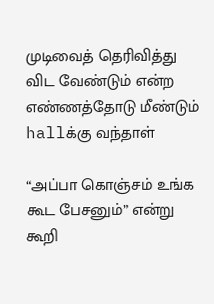முடிவைத் தெரிவித்து விட வேண்டும் என்ற எண்ணத்தோடு மீண்டும் hallக்கு வந்தாள்

“அப்பா கொஞ்சம் உங்க கூட பேசனும்” என்று கூறி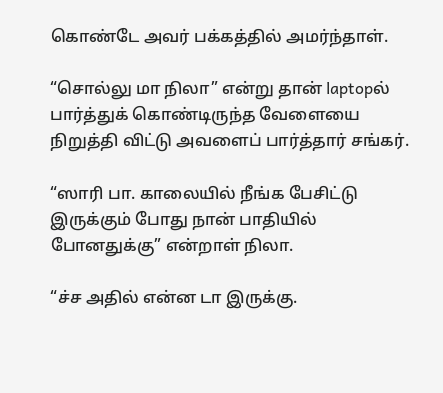கொண்டே அவர் பக்கத்தில் அமர்ந்தாள்.

“சொல்லு மா நிலா” என்று தான் laptopல் பார்த்துக் கொண்டிருந்த வேளையை நிறுத்தி விட்டு அவளைப் பார்த்தார் சங்கர்.

“ஸாரி பா. காலையில் நீங்க பேசிட்டு இருக்கும் போது நான் பாதியில் போனதுக்கு” என்றாள் நிலா.

“ச்ச அதில் என்ன டா இருக்கு.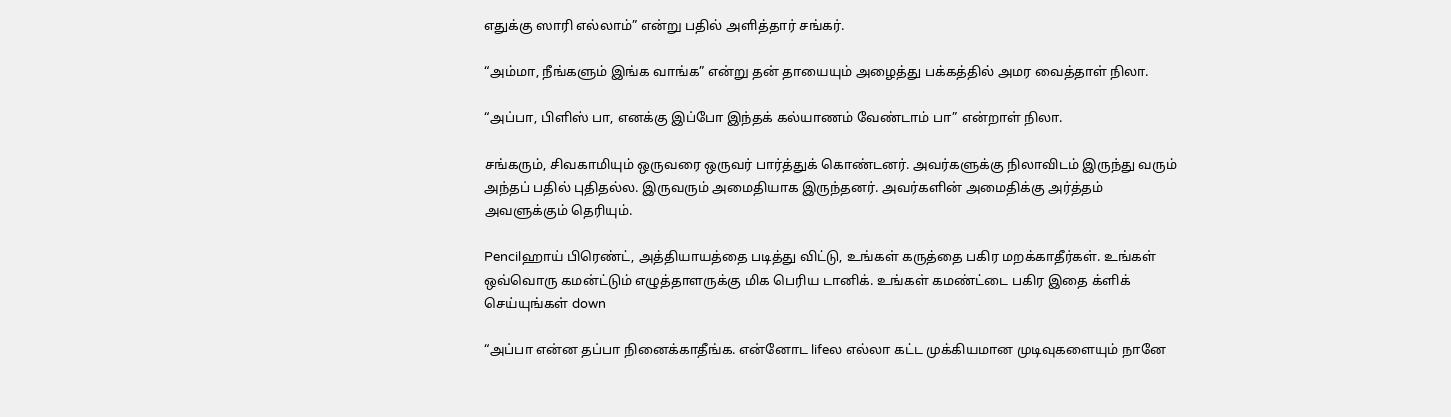எதுக்கு ஸாரி எல்லாம்” என்று பதில் அளித்தார் சங்கர்.

“அம்மா, நீங்களும் இங்க வாங்க” என்று தன் தாயையும் அழைத்து பக்கத்தில் அமர வைத்தாள் நிலா.

“அப்பா, பிளிஸ் பா, எனக்கு இப்போ இந்தக் கல்யாணம் வேண்டாம் பா” என்றாள் நிலா.

சங்கரும், சிவகாமியும் ஒருவரை ஒருவர் பார்த்துக் கொண்டனர். அவர்களுக்கு நிலாவிடம் இருந்து வரும் அந்தப் பதில் புதிதல்ல. இருவரும் அமைதியாக இருந்தனர். அவர்களின் அமைதிக்கு அர்த்தம் அவளுக்கும் தெரியும்.

Pencilஹாய் பிரெண்ட், அத்தியாயத்தை படித்து விட்டு, உங்கள் கருத்தை பகிர மறக்காதீர்கள். உங்கள் ஒவ்வொரு கமன்ட்டும் எழுத்தாளருக்கு மிக பெரிய டானிக். உங்கள் கமண்ட்டை பகிர இதை க்ளிக் செய்யுங்கள் down

“அப்பா என்ன தப்பா நினைக்காதீங்க. என்னோட lifeல எல்லா கட்ட முக்கியமான முடிவுகளையும் நானே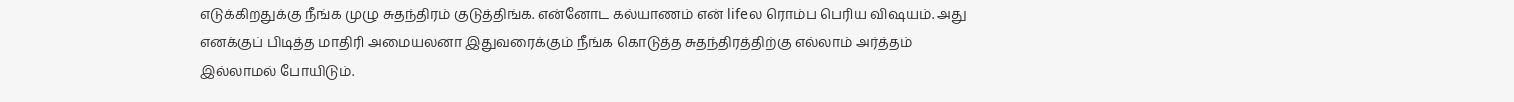எடுக்கிறதுக்கு நீங்க முழு சுதந்திரம் குடுத்திங்க. என்னோட கல்யாணம் என் lifeல ரொம்ப பெரிய விஷயம். அது எனக்குப் பிடித்த மாதிரி அமையலனா இதுவரைக்கும் நீங்க கொடுத்த சுதந்திரத்திற்கு எல்லாம் அர்த்தம் இல்லாமல் போயிடும்.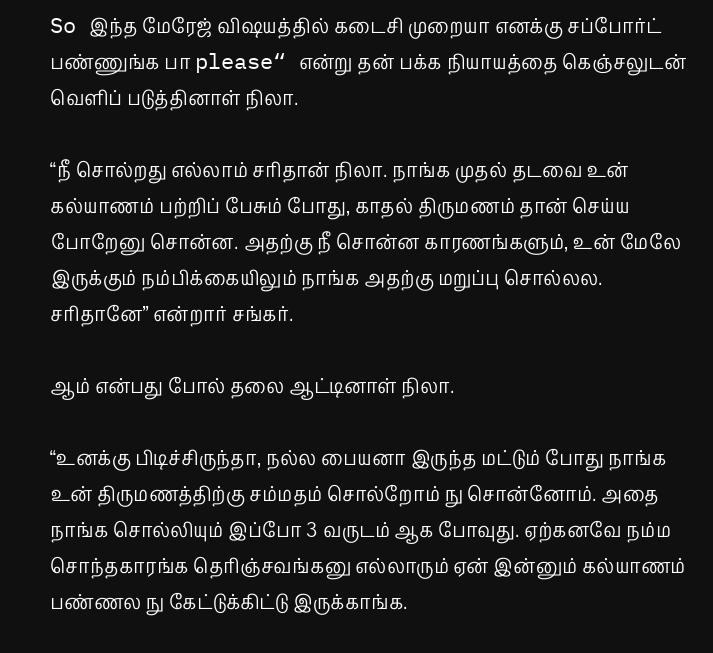So இந்த மேரேஜ் விஷயத்தில் கடைசி முறையா எனக்கு சப்போர்ட் பண்ணுங்க பா please“ என்று தன் பக்க நியாயத்தை கெஞ்சலுடன் வெளிப் படுத்தினாள் நிலா.

“நீ சொல்றது எல்லாம் சரிதான் நிலா. நாங்க முதல் தடவை உன் கல்யாணம் பற்றிப் பேசும் போது, காதல் திருமணம் தான் செய்ய போறேனு சொன்ன. அதற்கு நீ சொன்ன காரணங்களும், உன் மேலே இருக்கும் நம்பிக்கையிலும் நாங்க அதற்கு மறுப்பு சொல்லல. சரிதானே” என்றார் சங்கர்.

ஆம் என்பது போல் தலை ஆட்டினாள் நிலா.

“உனக்கு பிடிச்சிருந்தா, நல்ல பையனா இருந்த மட்டும் போது நாங்க உன் திருமணத்திற்கு சம்மதம் சொல்றோம் நு சொன்னோம். அதை நாங்க சொல்லியும் இப்போ 3 வருடம் ஆக போவுது. ஏற்கனவே நம்ம சொந்தகாரங்க தெரிஞ்சவங்கனு எல்லாரும் ஏன் இன்னும் கல்யாணம் பண்ணல நு கேட்டுக்கிட்டு இருக்காங்க.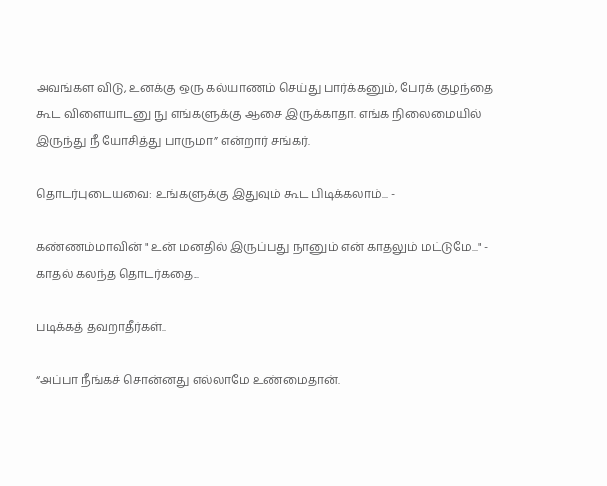அவங்கள விடு, உனக்கு ஒரு கல்யாணம் செய்து பார்க்கனும், பேரக் குழந்தை கூட விளையாடனு நு எங்களுக்கு ஆசை இருக்காதா. எங்க நிலைமையில் இருந்து நீ யோசித்து பாருமா” என்றார் சங்கர்.

தொடர்புடையவை: உங்களுக்கு இதுவும் கூட பிடிக்கலாம்... -

கண்ணம்மாவின் " உன் மனதில் இருப்பது நானும் என் காதலும் மட்டுமே..." - காதல் கலந்த தொடர்கதை...

படிக்கத் தவறாதீர்கள்..

“அப்பா நீங்கச் சொன்னது எல்லாமே உண்மைதான்.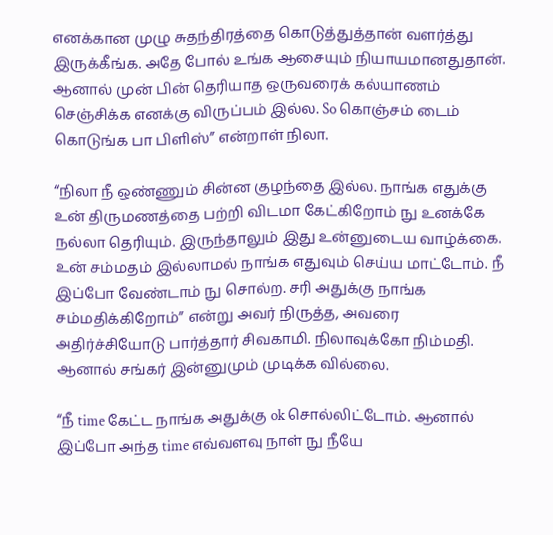எனக்கான முழு சுதந்திரத்தை கொடுத்துத்தான் வளர்த்து இருக்கீங்க. அதே போல் உங்க ஆசையும் நியாயமானதுதான். ஆனால் முன் பின் தெரியாத ஒருவரைக் கல்யாணம் செஞ்சிக்க எனக்கு விருப்பம் இல்ல. So கொஞ்சம் டைம் கொடுங்க பா பிளிஸ்” என்றாள் நிலா.

“நிலா நீ ஒண்ணும் சின்ன குழந்தை இல்ல. நாங்க எதுக்கு உன் திருமணத்தை பற்றி விடமா கேட்கிறோம் நு உனக்கே நல்லா தெரியும். இருந்தாலும் இது உன்னுடைய வாழ்க்கை. உன் சம்மதம் இல்லாமல் நாங்க எதுவும் செய்ய மாட்டோம். நீ இப்போ வேண்டாம் நு சொல்ற. சரி அதுக்கு நாங்க சம்மதிக்கிறோம்” என்று அவர் நிருத்த, அவரை அதிர்ச்சியோடு பார்த்தார் சிவகாமி. நிலாவுக்கோ நிம்மதி. ஆனால் சங்கர் இன்னுமும் முடிக்க வில்லை.

“நீ time கேட்ட நாங்க அதுக்கு ok சொல்லிட்டோம். ஆனால் இப்போ அந்த time எவ்வளவு நாள் நு நீயே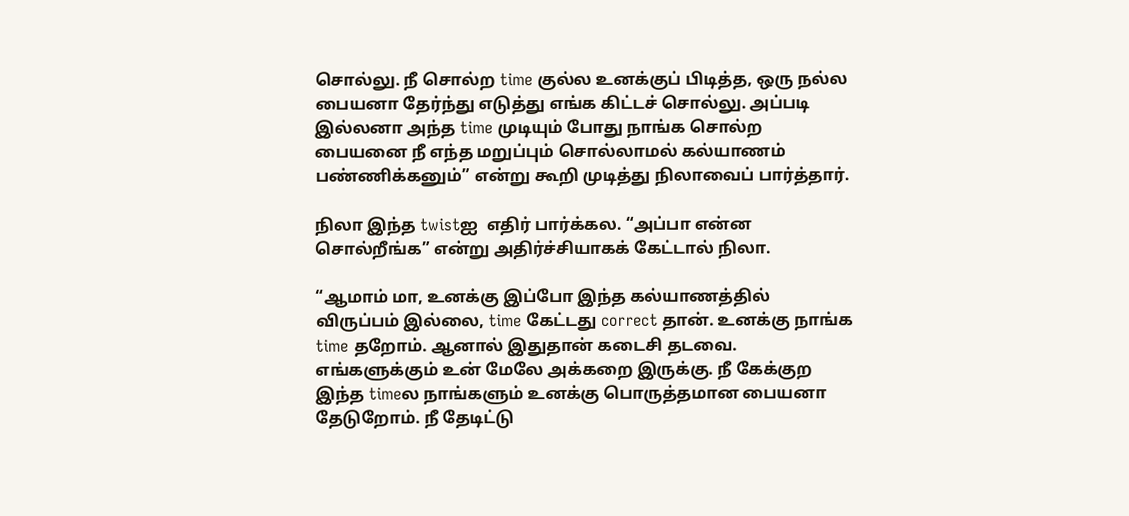சொல்லு. நீ சொல்ற time குல்ல உனக்குப் பிடித்த, ஒரு நல்ல பையனா தேர்ந்து எடுத்து எங்க கிட்டச் சொல்லு. அப்படி இல்லனா அந்த time முடியும் போது நாங்க சொல்ற பையனை நீ எந்த மறுப்பும் சொல்லாமல் கல்யாணம் பண்ணிக்கனும்” என்று கூறி முடித்து நிலாவைப் பார்த்தார்.

நிலா இந்த twistஐ  எதிர் பார்க்கல. “அப்பா என்ன சொல்றீங்க” என்று அதிர்ச்சியாகக் கேட்டால் நிலா.

“ஆமாம் மா, உனக்கு இப்போ இந்த கல்யாணத்தில் விருப்பம் இல்லை, time கேட்டது correct தான். உனக்கு நாங்க time தறோம். ஆனால் இதுதான் கடைசி தடவை. எங்களுக்கும் உன் மேலே அக்கறை இருக்கு. நீ கேக்குற இந்த timeல நாங்களும் உனக்கு பொருத்தமான பையனா தேடுறோம். நீ தேடிட்டு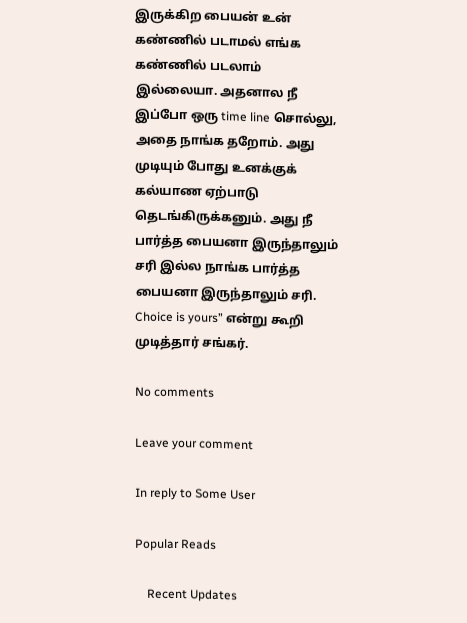இருக்கிற பையன் உன் கண்ணில் படாமல் எங்க கண்ணில் படலாம் இல்லையா. அதனால நீ இப்போ ஒரு time line சொல்லு, அதை நாங்க தறோம். அது முடியும் போது உனக்குக் கல்யாண ஏற்பாடு தெடங்கிருக்கனும். அது நீ பார்த்த பையனா இருந்தாலும் சரி இல்ல நாங்க பார்த்த பையனா இருந்தாலும் சரி. Choice is yours” என்று கூறி முடித்தார் சங்கர்.

No comments

Leave your comment

In reply to Some User

Popular Reads

    Recent Updates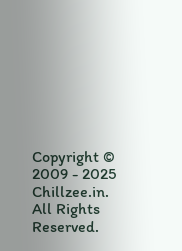Copyright © 2009 - 2025 Chillzee.in. All Rights Reserved.